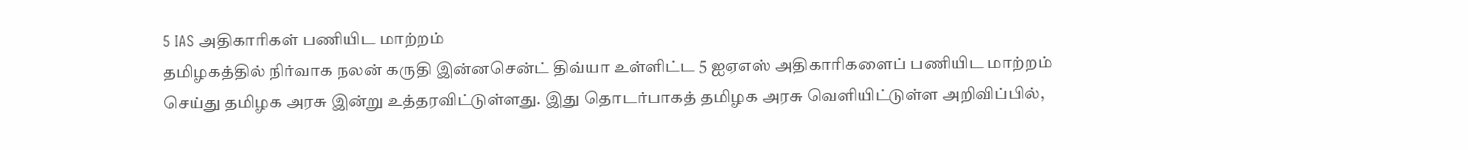5 IAS அதிகாரிகள் பணியிட மாற்றம்
தமிழகத்தில் நிர்வாக நலன் கருதி இன்னசென்ட் திவ்யா உள்ளிட்ட 5 ஐஏஎஸ் அதிகாரிகளைப் பணியிட மாற்றம் செய்து தமிழக அரசு இன்று உத்தரவிட்டுள்ளது. இது தொடர்பாகத் தமிழக அரசு வெளியிட்டுள்ள அறிவிப்பில்,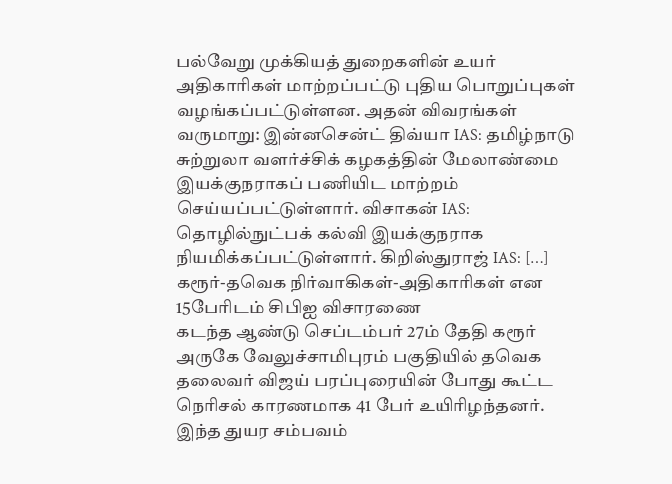பல்வேறு முக்கியத் துறைகளின் உயர் அதிகாரிகள் மாற்றப்பட்டு புதிய பொறுப்புகள் வழங்கப்பட்டுள்ளன. அதன் விவரங்கள் வருமாறு: இன்னசென்ட் திவ்யா IAS: தமிழ்நாடு சுற்றுலா வளர்ச்சிக் கழகத்தின் மேலாண்மை இயக்குநராகப் பணியிட மாற்றம் செய்யப்பட்டுள்ளார். விசாகன் IAS: தொழில்நுட்பக் கல்வி இயக்குநராக நியமிக்கப்பட்டுள்ளார். கிறிஸ்துராஜ் IAS: […]
கரூர்-தவெக நிர்வாகிகள்-அதிகாரிகள் என 15பேரிடம் சிபிஐ விசாரணை
கடந்த ஆண்டு செப்டம்பர் 27ம் தேதி கரூர் அருகே வேலுச்சாமிபுரம் பகுதியில் தவெக தலைவர் விஜய் பரப்புரையின் போது கூட்ட நெரிசல் காரணமாக 41 பேர் உயிரிழந்தனர். இந்த துயர சம்பவம்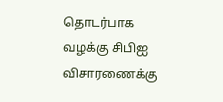தொடர்பாக வழக்கு சிபிஐ விசாரணைக்கு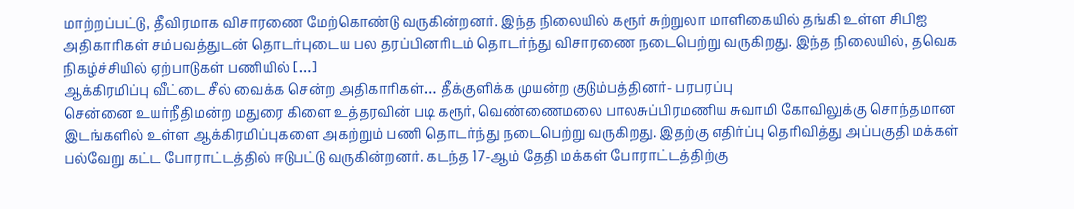மாற்றப்பட்டு, தீவிரமாக விசாரணை மேற்கொண்டு வருகின்றனர். இந்த நிலையில் கரூர் சுற்றுலா மாளிகையில் தங்கி உள்ள சிபிஐ அதிகாரிகள் சம்பவத்துடன் தொடர்புடைய பல தரப்பினரிடம் தொடர்ந்து விசாரணை நடைபெற்று வருகிறது. இந்த நிலையில், தவெக நிகழ்ச்சியில் ஏற்பாடுகள் பணியில் […]
ஆக்கிரமிப்பு வீட்டை சீல் வைக்க சென்ற அதிகாரிகள்… தீக்குளிக்க முயன்ற குடும்பத்தினர்- பரபரப்பு
சென்னை உயர்நீதிமன்ற மதுரை கிளை உத்தரவின் படி கரூர், வெண்ணைமலை பாலசுப்பிரமணிய சுவாமி கோவிலுக்கு சொந்தமான இடங்களில் உள்ள ஆக்கிரமிப்புகளை அகற்றும் பணி தொடர்ந்து நடைபெற்று வருகிறது. இதற்கு எதிர்ப்பு தெரிவித்து அப்பகுதி மக்கள் பல்வேறு கட்ட போராட்டத்தில் ஈடுபட்டு வருகின்றனர். கடந்த 17-ஆம் தேதி மக்கள் போராட்டத்திற்கு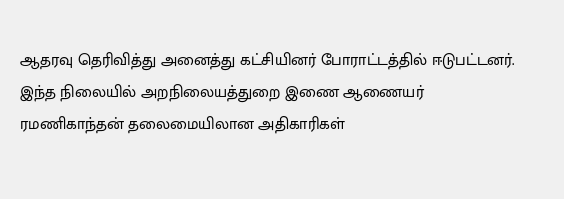ஆதரவு தெரிவித்து அனைத்து கட்சியினர் போராட்டத்தில் ஈடுபட்டனர். இந்த நிலையில் அறநிலையத்துறை இணை ஆணையர் ரமணிகாந்தன் தலைமையிலான அதிகாரிகள்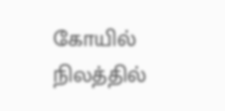கோயில் நிலத்தில்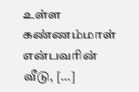உள்ள கண்ணம்மாள் என்பவரின் வீடு, […]